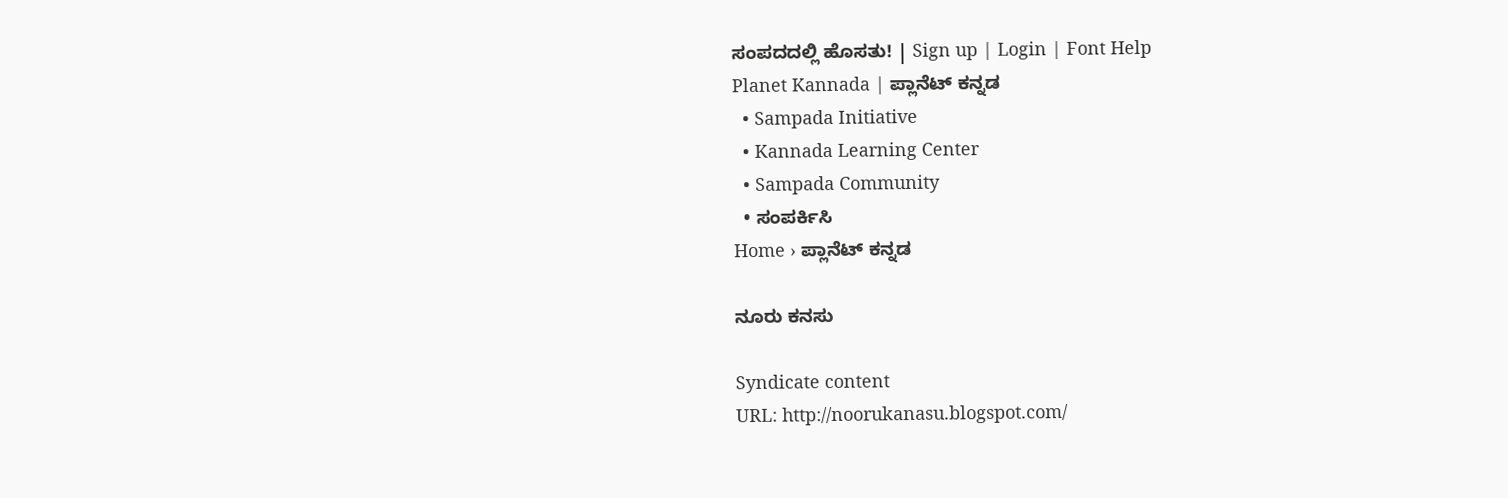ಸಂಪದದಲ್ಲಿ ಹೊಸತು! | Sign up | Login | Font Help
Planet Kannada | ಪ್ಲಾನೆಟ್ ಕನ್ನಡ
  • Sampada Initiative
  • Kannada Learning Center
  • Sampada Community
  • ಸಂಪರ್ಕಿಸಿ
Home › ಪ್ಲಾನೆಟ್ ಕನ್ನಡ

ನೂರು ಕನಸು

Syndicate content
URL: http://noorukanasu.blogspot.com/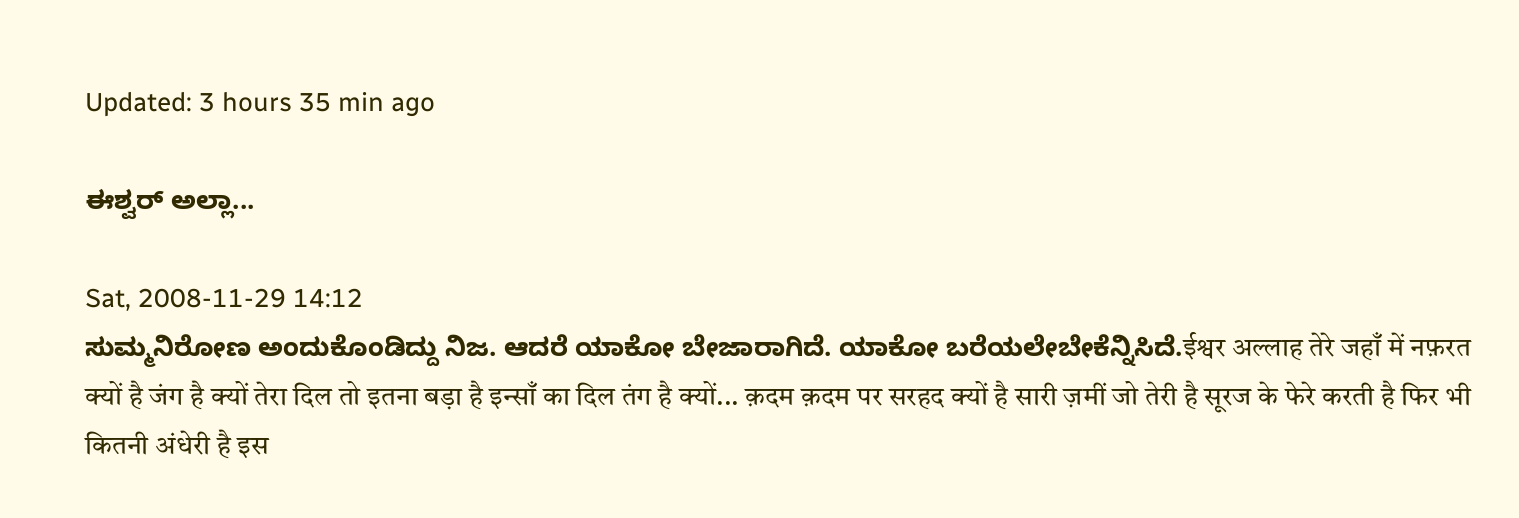Updated: 3 hours 35 min ago

ಈಶ್ವರ್ ಅಲ್ಲಾ...

Sat, 2008-11-29 14:12
ಸುಮ್ಮನಿರೋಣ ಅಂದುಕೊಂಡಿದ್ದು ನಿಜ. ಆದರೆ ಯಾಕೋ ಬೇಜಾರಾಗಿದೆ. ಯಾಕೋ ಬರೆಯಲೇಬೇಕೆನ್ನಿಸಿದೆ.ईश्वर अल्लाह तेरे जहाँ में नफ़रत क्यों है जंग है क्यों तेरा दिल तो इतना बड़ा है इन्साँ का दिल तंग है क्यों... क़दम क़दम पर सरहद क्यों है सारी ज़मीं जो तेरी है सूरज के फेरे करती है फिर भी कितनी अंधेरी है इस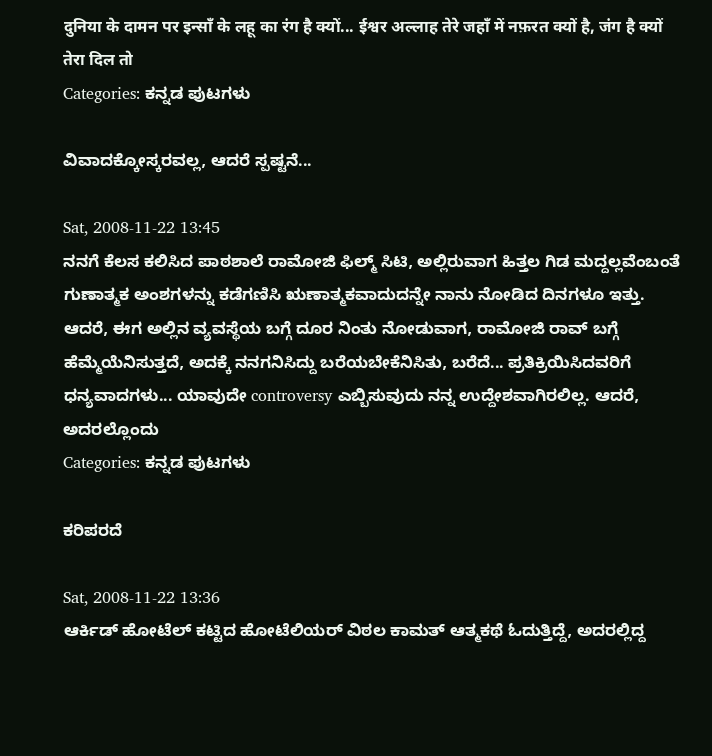दुनिया के दामन पर इन्साँ के लहू का रंग है क्यों... ईश्वर अल्लाह तेरे जहाँ में नफ़रत क्यों है, जंग है क्यों तेरा दिल तो
Categories: ಕನ್ನಡ ಪುಟಗಳು

ವಿವಾದಕ್ಕೋಸ್ಕರವಲ್ಲ, ಆದರೆ ಸ್ಪಷ್ಟನೆ...

Sat, 2008-11-22 13:45
ನನಗೆ ಕೆಲಸ ಕಲಿಸಿದ ಪಾಠಶಾಲೆ ರಾಮೋಜಿ ಫಿಲ್ಮ್ ಸಿಟಿ, ಅಲ್ಲಿರುವಾಗ ಹಿತ್ತಲ ಗಿಡ ಮದ್ದಲ್ಲವೆಂಬಂತೆ ಗುಣಾತ್ಮಕ ಅಂಶಗಳನ್ನು ಕಡೆಗಣಿಸಿ ಋಣಾತ್ಮಕವಾದುದನ್ನೇ ನಾನು ನೋಡಿದ ದಿನಗಳೂ ಇತ್ತು. ಆದರೆ, ಈಗ ಅಲ್ಲಿನ ವ್ಯವಸ್ಥೆಯ ಬಗ್ಗೆ ದೂರ ನಿಂತು ನೋಡುವಾಗ, ರಾಮೋಜಿ ರಾವ್ ಬಗ್ಗೆ ಹೆಮ್ಮೆಯೆನಿಸುತ್ತದೆ, ಅದಕ್ಕೆ ನನಗನಿಸಿದ್ದು ಬರೆಯಬೇಕೆನಿಸಿತು, ಬರೆದೆ... ಪ್ರತಿಕ್ರಿಯಿಸಿದವರಿಗೆ ಧನ್ಯವಾದಗಳು... ಯಾವುದೇ controversy ಎಬ್ಬಿಸುವುದು ನನ್ನ ಉದ್ದೇಶವಾಗಿರಲಿಲ್ಲ. ಆದರೆ, ಅದರಲ್ಲೊಂದು
Categories: ಕನ್ನಡ ಪುಟಗಳು

ಕರಿಪರದೆ

Sat, 2008-11-22 13:36
ಆರ್ಕಿಡ್ ಹೋಟೆಲ್ ಕಟ್ಟಿದ ಹೋಟೆಲಿಯರ್ ವಿಠಲ ಕಾಮತ್ ಆತ್ಮಕಥೆ ಓದುತ್ತಿದ್ದೆ, ಅದರಲ್ಲಿದ್ದ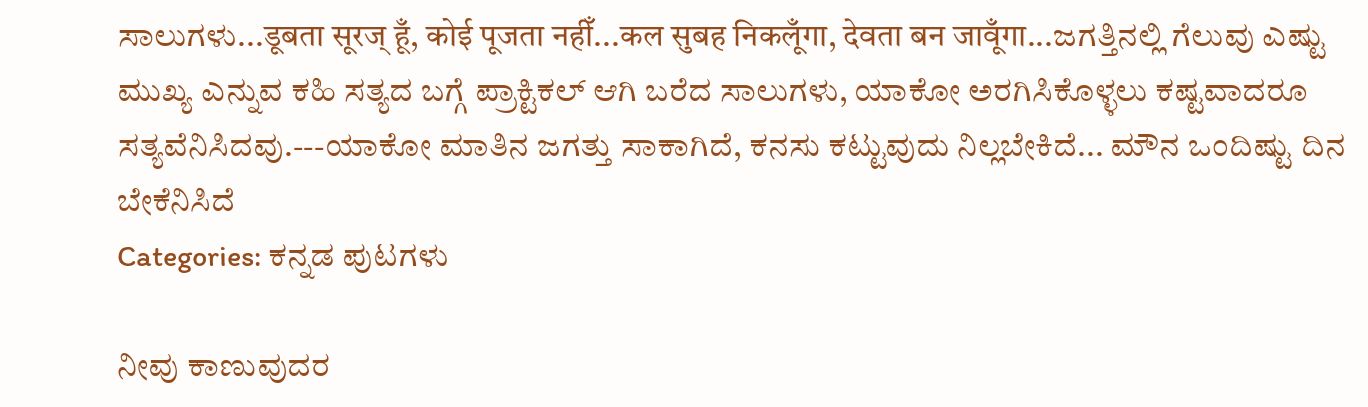ಸಾಲುಗಳು...डूबता सूरज् हूँ, कोई पूजता नहीँ...कल सुबह निकलूँगा, देवता बन जावूँगा...ಜಗತ್ತಿನಲ್ಲಿ ಗೆಲುವು ಎಷ್ಟು ಮುಖ್ಯ ಎನ್ನುವ ಕಹಿ ಸತ್ಯದ ಬಗ್ಗೆ ಪ್ರಾಕ್ಟಿಕಲ್ ಆಗಿ ಬರೆದ ಸಾಲುಗಳು, ಯಾಕೋ ಅರಗಿಸಿಕೊಳ್ಳಲು ಕಷ್ಟವಾದರೂ ಸತ್ಯವೆನಿಸಿದವು.---ಯಾಕೋ ಮಾತಿನ ಜಗತ್ತು ಸಾಕಾಗಿದೆ, ಕನಸು ಕಟ್ಟುವುದು ನಿಲ್ಲಬೇಕಿದೆ... ಮೌನ ಒಂದಿಷ್ಟು ದಿನ ಬೇಕೆನಿಸಿದೆ
Categories: ಕನ್ನಡ ಪುಟಗಳು

ನೀವು ಕಾಣುವುದರ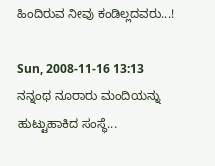ಹಿಂದಿರುವ ನೀವು ಕಂಡಿಲ್ಲದವರು...!

Sun, 2008-11-16 13:13
ನನ್ನಂಥ ನೂರಾರು ಮಂದಿಯನ್ನು ಹುಟ್ಟುಹಾಕಿದ ಸಂಸ್ಥೆ...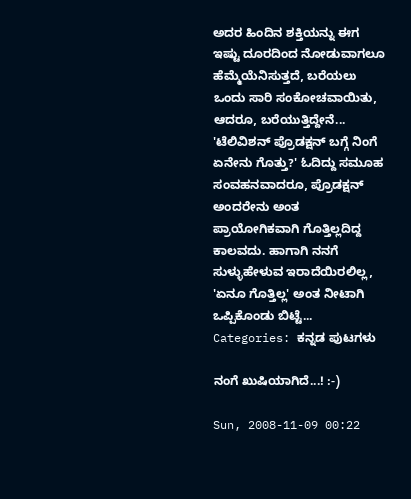ಅದರ ಹಿಂದಿನ ಶಕ್ತಿಯನ್ನು ಈಗ ಇಷ್ಟು ದೂರದಿಂದ ನೋಡುವಾಗಲೂ ಹೆಮ್ಮೆಯೆನಿಸುತ್ತದೆ, ಬರೆಯಲು ಒಂದು ಸಾರಿ ಸಂಕೋಚವಾಯಿತು, ಆದರೂ, ಬರೆಯುತ್ತಿದ್ದೇನೆ... 'ಟೆಲಿವಿಶನ್ ಪ್ರೊಡಕ್ಷನ್ ಬಗ್ಗೆ ನಿಂಗೆ ಏನೇನು ಗೊತ್ತು?' ಓದಿದ್ದು ಸಮೂಹ ಸಂವಹನವಾದರೂ, ಪ್ರೊಡಕ್ಷನ್ ಅಂದರೇನು ಅಂತ ಪ್ರಾಯೋಗಿಕವಾಗಿ ಗೊತ್ತಿಲ್ಲದಿದ್ದ ಕಾಲವದು. ಹಾಗಾಗಿ ನನಗೆ ಸುಳ್ಳುಹೇಳುವ ಇರಾದೆಯಿರಲಿಲ್ಲ, 'ಏನೂ ಗೊತ್ತಿಲ್ಲ' ಅಂತ ನೀಟಾಗಿ ಒಪ್ಪಿಕೊಂಡು ಬಿಟ್ಟೆ...
Categories: ಕನ್ನಡ ಪುಟಗಳು

ನಂಗೆ ಖುಷಿಯಾಗಿದೆ...! :-)

Sun, 2008-11-09 00:22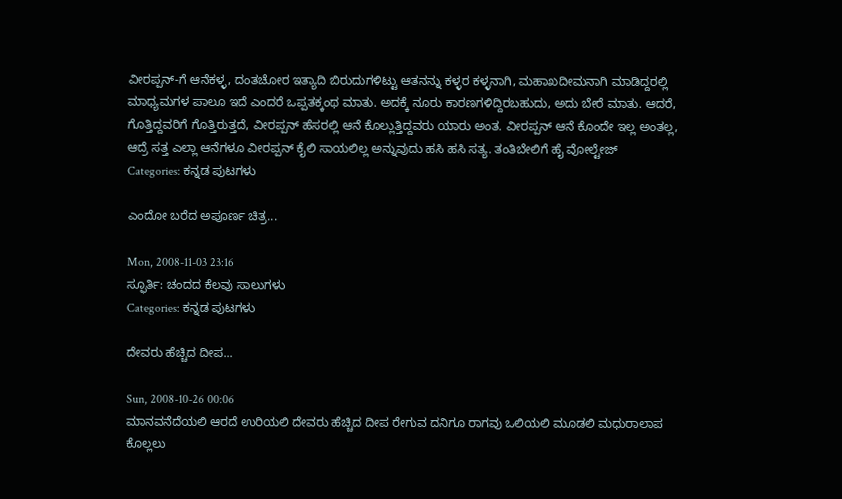ವೀರಪ್ಪನ್-ಗೆ ಆನೆಕಳ್ಳ, ದಂತಚೋರ ಇತ್ಯಾದಿ ಬಿರುದುಗಳಿಟ್ಟು ಆತನನ್ನು ಕಳ್ಳರ ಕಳ್ಳನಾಗಿ, ಮಹಾಖದೀಮನಾಗಿ ಮಾಡಿದ್ದರಲ್ಲಿ ಮಾಧ್ಯಮಗಳ ಪಾಲೂ ಇದೆ ಎಂದರೆ ಒಪ್ಪತಕ್ಕಂಥ ಮಾತು. ಅದಕ್ಕೆ ನೂರು ಕಾರಣಗಳಿದ್ದಿರಬಹುದು, ಅದು ಬೇರೆ ಮಾತು. ಆದರೆ, ಗೊತ್ತಿದ್ದವರಿಗೆ ಗೊತ್ತಿರುತ್ತದೆ, ವೀರಪ್ಪನ್ ಹೆಸರಲ್ಲಿ ಆನೆ ಕೊಲ್ಲುತ್ತಿದ್ದವರು ಯಾರು ಅಂತ. ವೀರಪ್ಪನ್ ಆನೆ ಕೊಂದೇ ಇಲ್ಲ ಅಂತಲ್ಲ, ಆದ್ರೆ ಸತ್ತ ಎಲ್ಲಾ ಆನೆಗಳೂ ವೀರಪ್ಪನ್ ಕೈಲಿ ಸಾಯಲಿಲ್ಲ ಅನ್ನುವುದು ಹಸಿ ಹಸಿ ಸತ್ಯ. ತಂತಿಬೇಲಿಗೆ ಹೈ ವೋಲ್ಟೇಜ್
Categories: ಕನ್ನಡ ಪುಟಗಳು

ಎಂದೋ ಬರೆದ ಅಪೂರ್ಣ ಚಿತ್ರ...

Mon, 2008-11-03 23:16
ಸ್ಫೂರ್ತಿ: ಚಂದದ ಕೆಲವು ಸಾಲುಗಳು
Categories: ಕನ್ನಡ ಪುಟಗಳು

ದೇವರು ಹೆಚ್ಚಿದ ದೀಪ...

Sun, 2008-10-26 00:06
ಮಾನವನೆದೆಯಲಿ ಆರದೆ ಉರಿಯಲಿ ದೇವರು ಹೆಚ್ಚಿದ ದೀಪ ರೇಗುವ ದನಿಗೂ ರಾಗವು ಒಲಿಯಲಿ ಮೂಡಲಿ ಮಧುರಾಲಾಪ ಕೊಲ್ಲಲು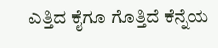ಎತ್ತಿದ ಕೈಗೂ ಗೊತ್ತಿದೆ ಕೆನ್ನೆಯ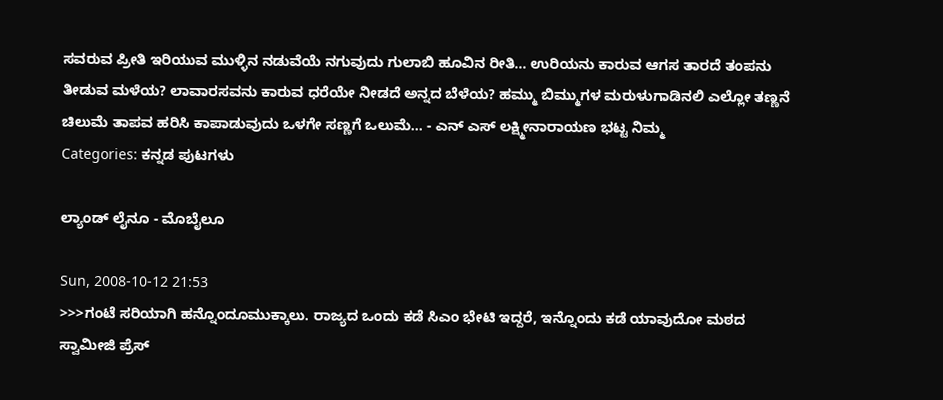ಸವರುವ ಪ್ರೀತಿ ಇರಿಯುವ ಮುಳ್ಳಿನ ನಡುವೆಯೆ ನಗುವುದು ಗುಲಾಬಿ ಹೂವಿನ ರೀತಿ... ಉರಿಯನು ಕಾರುವ ಆಗಸ ತಾರದೆ ತಂಪನು ತೀಡುವ ಮಳೆಯ? ಲಾವಾರಸವನು ಕಾರುವ ಧರೆಯೇ ನೀಡದೆ ಅನ್ನದ ಬೆಳೆಯ? ಹಮ್ಮು ಬಿಮ್ಮುಗಳ ಮರುಳುಗಾಡಿನಲಿ ಎಲ್ಲೋ ತಣ್ಣನೆ ಚಿಲುಮೆ ತಾಪವ ಹರಿಸಿ ಕಾಪಾಡುವುದು ಒಳಗೇ ಸಣ್ಣಗೆ ಒಲುಮೆ... - ಎನ್ ಎಸ್ ಲಕ್ಷ್ಮೀನಾರಾಯಣ ಭಟ್ಟ ನಿಮ್ಮ
Categories: ಕನ್ನಡ ಪುಟಗಳು

ಲ್ಯಾಂಡ್ ಲೈನೂ - ಮೊಬೈಲೂ

Sun, 2008-10-12 21:53
>>>ಗಂಟೆ ಸರಿಯಾಗಿ ಹನ್ನೊಂದೂಮುಕ್ಕಾಲು. ರಾಜ್ಯದ ಒಂದು ಕಡೆ ಸಿಎಂ ಭೇಟಿ ಇದ್ದರೆ, ಇನ್ನೊಂದು ಕಡೆ ಯಾವುದೋ ಮಠದ ಸ್ವಾಮೀಜಿ ಪ್ರೆಸ್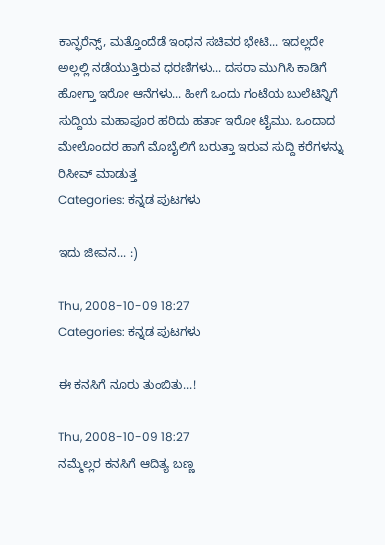ಕಾನ್ಫರೆನ್ಸ್, ಮತ್ತೊಂದೆಡೆ ಇಂಧನ ಸಚಿವರ ಭೇಟಿ... ಇದಲ್ಲದೇ ಅಲ್ಲಲ್ಲಿ ನಡೆಯುತ್ತಿರುವ ಧರಣಿಗಳು... ದಸರಾ ಮುಗಿಸಿ ಕಾಡಿಗೆ ಹೋಗ್ತಾ ಇರೋ ಆನೆಗಳು... ಹೀಗೆ ಒಂದು ಗಂಟೆಯ ಬುಲೆಟಿನ್ನಿಗೆ ಸುದ್ದಿಯ ಮಹಾಪೂರ ಹರಿದು ಹರ್ತಾ ಇರೋ ಟೈಮು. ಒಂದಾದ ಮೇಲೊಂದರ ಹಾಗೆ ಮೊಬೈಲಿಗೆ ಬರುತ್ತಾ ಇರುವ ಸುದ್ದಿ ಕರೆಗಳನ್ನು ರಿಸೀವ್ ಮಾಡುತ್ತ
Categories: ಕನ್ನಡ ಪುಟಗಳು

ಇದು ಜೀವನ... :)

Thu, 2008-10-09 18:27
Categories: ಕನ್ನಡ ಪುಟಗಳು

ಈ ಕನಸಿಗೆ ನೂರು ತುಂಬಿತು...!

Thu, 2008-10-09 18:27
ನಮ್ಮೆಲ್ಲರ ಕನಸಿಗೆ ಆದಿತ್ಯ ಬಣ್ಣ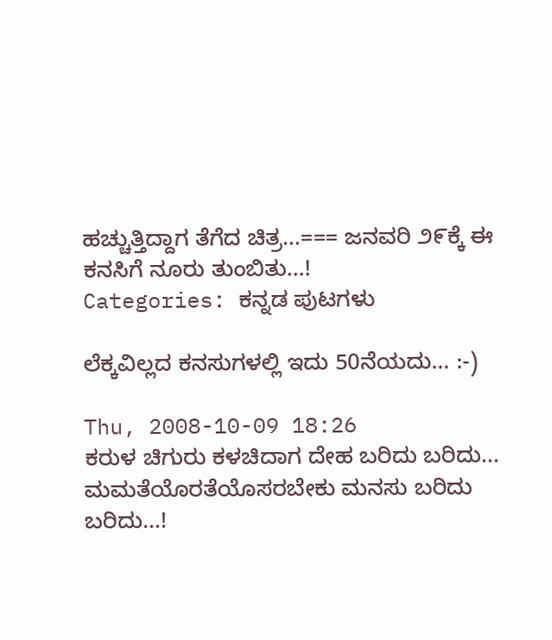ಹಚ್ಚುತ್ತಿದ್ದಾಗ ತೆಗೆದ ಚಿತ್ರ...=== ಜನವರಿ ೨೯ಕ್ಕೆ ಈ ಕನಸಿಗೆ ನೂರು ತುಂಬಿತು...!
Categories: ಕನ್ನಡ ಪುಟಗಳು

ಲೆಕ್ಕವಿಲ್ಲದ ಕನಸುಗಳಲ್ಲಿ ಇದು 50ನೆಯದು... :-)

Thu, 2008-10-09 18:26
ಕರುಳ ಚಿಗುರು ಕಳಚಿದಾಗ ದೇಹ ಬರಿದು ಬರಿದು... ಮಮತೆಯೊರತೆಯೊಸರಬೇಕು ಮನಸು ಬರಿದು ಬರಿದು...!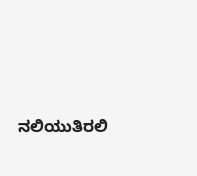ನಲಿಯುತಿರಲಿ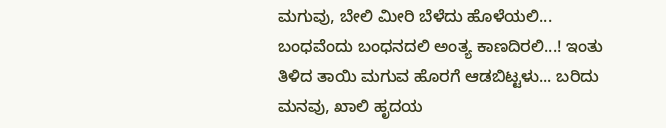ಮಗುವು, ಬೇಲಿ ಮೀರಿ ಬೆಳೆದು ಹೊಳೆಯಲಿ... ಬಂಧವೆಂದು ಬಂಧನದಲಿ ಅಂತ್ಯ ಕಾಣದಿರಲಿ...! ಇಂತು ತಿಳಿದ ತಾಯಿ ಮಗುವ ಹೊರಗೆ ಆಡಬಿಟ್ಟಳು... ಬರಿದು ಮನವು, ಖಾಲಿ ಹೃದಯ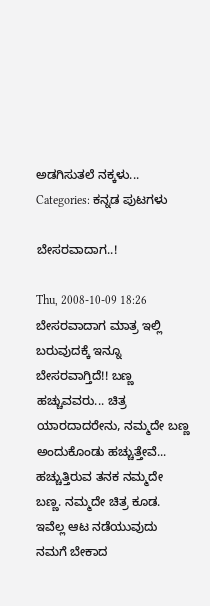ಅಡಗಿಸುತಲೆ ನಕ್ಕಳು...
Categories: ಕನ್ನಡ ಪುಟಗಳು

ಬೇಸರವಾದಾಗ..!

Thu, 2008-10-09 18:26
ಬೇಸರವಾದಾಗ ಮಾತ್ರ ಇಲ್ಲಿ ಬರುವುದಕ್ಕೆ ಇನ್ನೂ ಬೇಸರವಾಗ್ತಿದೆ!! ಬಣ್ಣ ಹಚ್ಚುವವರು... ಚಿತ್ರ ಯಾರದಾದರೇನು, ನಮ್ಮದೇ ಬಣ್ಣ ಅಂದುಕೊಂಡು ಹಚ್ಚುತ್ತೇವೆ... ಹಚ್ಚುತ್ತಿರುವ ತನಕ ನಮ್ಮದೇ ಬಣ್ಣ. ನಮ್ಮದೇ ಚಿತ್ರ ಕೂಡ. ಇವೆಲ್ಲ ಆಟ ನಡೆಯುವುದು ನಮಗೆ ಬೇಕಾದ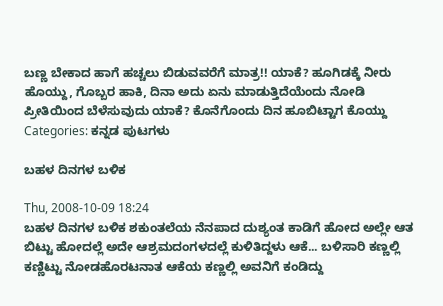ಬಣ್ಣ ಬೇಕಾದ ಹಾಗೆ ಹಚ್ಚಲು ಬಿಡುವವರೆಗೆ ಮಾತ್ರ!! ಯಾಕೆ? ಹೂಗಿಡಕ್ಕೆ ನೀರು ಹೊಯ್ದು, ಗೊಬ್ಬರ ಹಾಕಿ, ದಿನಾ ಅದು ಏನು ಮಾಡುತ್ತಿದೆಯೆಂದು ನೋಡಿ ಪ್ರೀತಿಯಿಂದ ಬೆಳೆಸುವುದು ಯಾಕೆ? ಕೊನೆಗೊಂದು ದಿನ ಹೂಬಿಟ್ಟಾಗ ಕೊಯ್ದು
Categories: ಕನ್ನಡ ಪುಟಗಳು

ಬಹಳ ದಿನಗಳ ಬಳಿಕ

Thu, 2008-10-09 18:24
ಬಹಳ ದಿನಗಳ ಬಳಿಕ ಶಕುಂತಲೆಯ ನೆನಪಾದ ದುಶ್ಯಂತ ಕಾಡಿಗೆ ಹೋದ ಅಲ್ಲೇ ಆತ ಬಿಟ್ಟು ಹೋದಲ್ಲೆ ಅದೇ ಆಶ್ರಮದಂಗಳದಲ್ಲೆ ಕುಳಿತಿದ್ದಳು ಆಕೆ... ಬಳಿಸಾರಿ ಕಣ್ಣಲ್ಲಿ ಕಣ್ಣಿಟ್ಟು ನೋಡಹೊರಟನಾತ ಆಕೆಯ ಕಣ್ಣಲ್ಲಿ ಅವನಿಗೆ ಕಂಡಿದ್ದು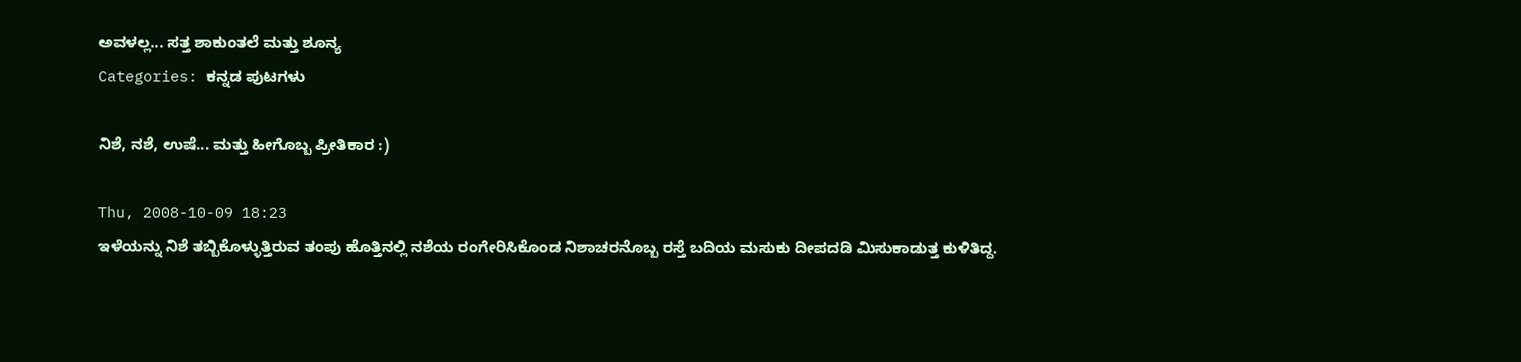ಅವಳಲ್ಲ... ಸತ್ತ ಶಾಕುಂತಲೆ ಮತ್ತು ಶೂನ್ಯ
Categories: ಕನ್ನಡ ಪುಟಗಳು

ನಿಶೆ, ನಶೆ, ಉಷೆ... ಮತ್ತು ಹೀಗೊಬ್ಬ ಪ್ರೀತಿಕಾರ :)

Thu, 2008-10-09 18:23
ಇಳೆಯನ್ನು ನಿಶೆ ತಬ್ಬಿಕೊಳ್ಳುತ್ತಿರುವ ತಂಪು ಹೊತ್ತಿನಲ್ಲಿ ನಶೆಯ ರಂಗೇರಿಸಿಕೊಂಡ ನಿಶಾಚರನೊಬ್ಬ ರಸ್ತೆ ಬದಿಯ ಮಸುಕು ದೀಪದಡಿ ಮಿಸುಕಾಡುತ್ತ ಕುಳಿತಿದ್ದ.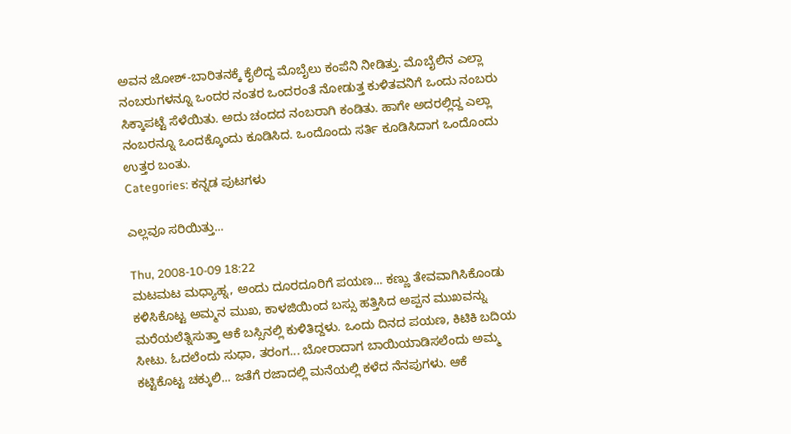ಅವನ ಜೋಶ್-ಬಾರಿತನಕ್ಕೆ ಕೈಲಿದ್ದ ಮೊಬೈಲು ಕಂಪೆನಿ ನೀಡಿತ್ತು. ಮೊಬೈಲಿನ ಎಲ್ಲಾ ನಂಬರುಗಳನ್ನೂ ಒಂದರ ನಂತರ ಒಂದರಂತೆ ನೋಡುತ್ತ ಕುಳಿತವನಿಗೆ ಒಂದು ನಂಬರು ಸಿಕ್ಕಾಪಟ್ಟೆ ಸೆಳೆಯಿತು. ಅದು ಚಂದದ ನಂಬರಾಗಿ ಕಂಡಿತು. ಹಾಗೇ ಅದರಲ್ಲಿದ್ದ ಎಲ್ಲಾ ನಂಬರನ್ನೂ ಒಂದಕ್ಕೊಂದು ಕೂಡಿಸಿದ. ಒಂದೊಂದು ಸರ್ತಿ ಕೂಡಿಸಿದಾಗ ಒಂದೊಂದು ಉತ್ತರ ಬಂತು.
Categories: ಕನ್ನಡ ಪುಟಗಳು

ಎಲ್ಲವೂ ಸರಿಯಿತ್ತು...

Thu, 2008-10-09 18:22
ಮಟಮಟ ಮಧ್ಯಾಹ್ನ, ಅಂದು ದೂರದೂರಿಗೆ ಪಯಣ... ಕಣ್ಣು ತೇವವಾಗಿಸಿಕೊಂಡು ಕಳಿಸಿಕೊಟ್ಟ ಅಮ್ಮನ ಮುಖ, ಕಾಳಜಿಯಿಂದ ಬಸ್ಸು ಹತ್ತಿಸಿದ ಅಪ್ಪನ ಮುಖವನ್ನು ಮರೆಯಲೆತ್ನಿಸುತ್ತಾ ಆಕೆ ಬಸ್ಸಿನಲ್ಲಿ ಕುಳಿತಿದ್ದಳು. ಒಂದು ದಿನದ ಪಯಣ, ಕಿಟಿಕಿ ಬದಿಯ ಸೀಟು. ಓದಲೆಂದು ಸುಧಾ, ತರಂಗ... ಬೋರಾದಾಗ ಬಾಯಿಯಾಡಿಸಲೆಂದು ಅಮ್ಮ ಕಟ್ಟಿಕೊಟ್ಟ ಚಕ್ಕುಲಿ... ಜತೆಗೆ ರಜಾದಲ್ಲಿ ಮನೆಯಲ್ಲಿ ಕಳೆದ ನೆನಪುಗಳು. ಆಕೆ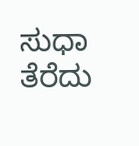ಸುಧಾ ತೆರೆದು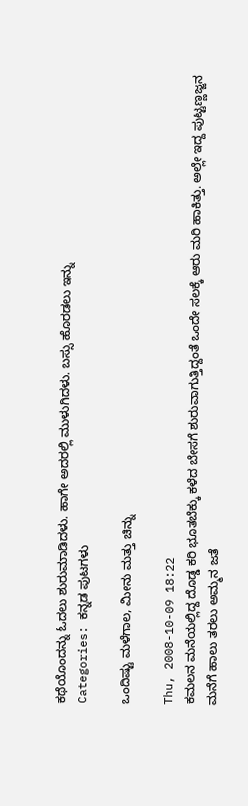ಕಥೆಯೊಂದನ್ನು ಓದಲು ಶುರುಮಾಡಿದಳು. ಹಾಗೇ ಅದರಲ್ಲಿ ಮುಳುಗಿದಳು. ಬಸ್ಸು ಹೊರಡಲು ಇನ್ನು
Categories: ಕನ್ನಡ ಪುಟಗಳು

ಒಂದಿಷ್ಟು ಮಳೆಗಾಲ, ಮೀನು ಮತ್ತು ಚಿನ್ನು

Thu, 2008-10-09 18:22
ಕಮಲನ ಮನೆಯಲ್ಲಿದ್ದ ದೊಡ್ಡ ಕರಿ ಭೂತಬೆಕ್ಕು ಕಳೆದ ಬೇಸಗೆ ಶುರುವಾಗುತ್ತಿದ್ದಂತೆ ಒಂದೇ ಸಲಕ್ಕೆ ಆರು ಮರಿ ಹಾಕಿತ್ತು. ಅಲ್ಲೇ ಇದ್ದ ಪುಟ್ಟಣ್ಣಜ್ಜನ ಮನೆಗೆ ಹಾಲು ತರಲು ಅಮ್ಮನ ಜತೆ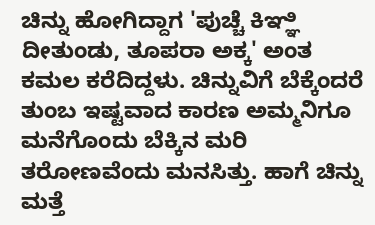ಚಿನ್ನು ಹೋಗಿದ್ದಾಗ 'ಪುಚ್ಚೆ ಕಿಞ್ಞಿ ದೀತುಂಡು, ತೂಪರಾ ಅಕ್ಕ' ಅಂತ ಕಮಲ ಕರೆದಿದ್ದಳು. ಚಿನ್ನುವಿಗೆ ಬೆಕ್ಕೆಂದರೆ ತುಂಬ ಇಷ್ಟವಾದ ಕಾರಣ ಅಮ್ಮನಿಗೂ ಮನೆಗೊಂದು ಬೆಕ್ಕಿನ ಮರಿ ತರೋಣವೆಂದು ಮನಸಿತ್ತು. ಹಾಗೆ ಚಿನ್ನು ಮತ್ತೆ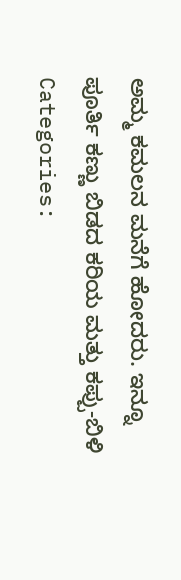ಅಮ್ಮ ಕಮಲನ ಮನೆಗೆ ಹೋದರು. ಇನ್ನೂ ಪೂರ್ತಿ ಕಣ್ಣು ಬಿಡದ ಕರಿಯ ಮತ್ತು ಕಪ್ಪು-ಬಿಳಿ
Categories: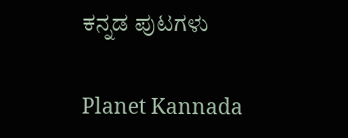ಕನ್ನಡ ಪುಟಗಳು

Planet Kannada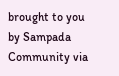brought to you by Sampada Community via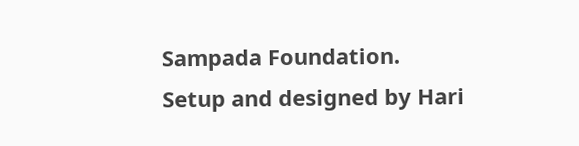Sampada Foundation.
Setup and designed by Hari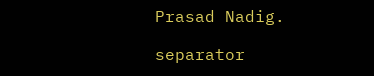Prasad Nadig.

separator